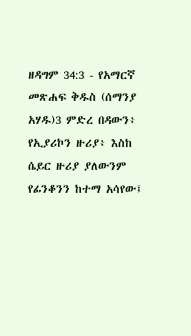ዘዳግም 34:3 - የአማርኛ መጽሐፍ ቅዱስ (ሰማንያ አሃዱ)3 ምድረ በዳውን፥ የኢያሪኮን ዙሪያ፥ እስከ ሴይር ዙሪያ ያለውንም የፊንቆንን ከተማ አሳየው፤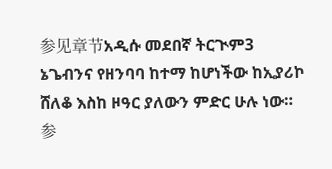参见章节አዲሱ መደበኛ ትርጒም3 ኔጌብንና የዘንባባ ከተማ ከሆነችው ከኢያሪኮ ሸለቆ እስከ ዞዓር ያለውን ምድር ሁሉ ነው። 参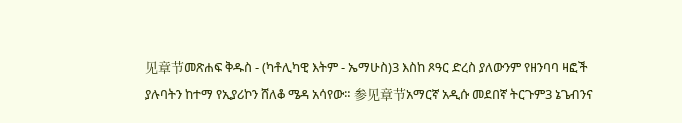见章节መጽሐፍ ቅዱስ - (ካቶሊካዊ እትም - ኤማሁስ)3 እስከ ጾዓር ድረስ ያለውንም የዘንባባ ዛፎች ያሉባትን ከተማ የኢያሪኮን ሸለቆ ሜዳ አሳየው። 参见章节አማርኛ አዲሱ መደበኛ ትርጉም3 ኔጌብንና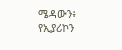ሜዳውን፥ የኢያሪኮን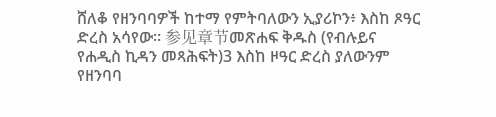ሸለቆ የዘንባባዎች ከተማ የምትባለውን ኢያሪኮን፥ እስከ ጾዓር ድረስ አሳየው። 参见章节መጽሐፍ ቅዱስ (የብሉይና የሐዲስ ኪዳን መጻሕፍት)3 እስከ ዞዓር ድረስ ያለውንም የዘንባባ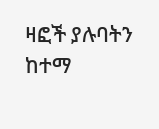ዛፎች ያሉባትን ከተማ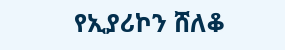የኢያሪኮን ሸለቆ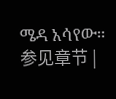ሜዳ አሳየው። 参见章节 |